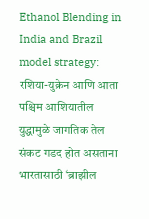Ethanol Blending in India and Brazil model strategy: रशिया-युक्रेन आणि आता पश्चिम आशियातील युद्धामुळे जागतिक तेल संकट गडद होत असताना भारतासाठी ‘ब्राझील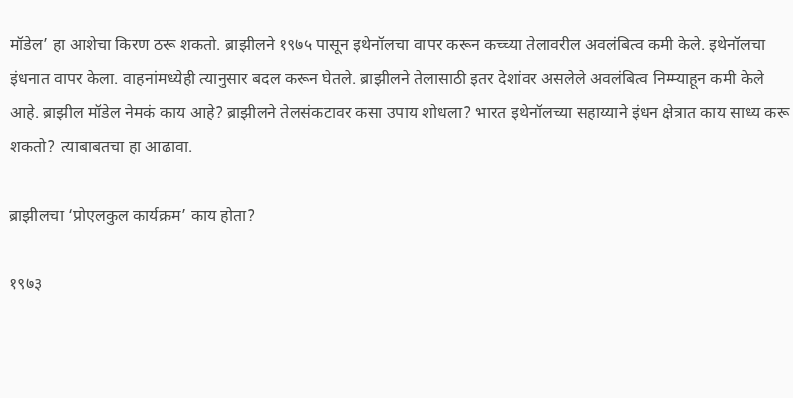मॉडेल’ हा आशेचा किरण ठरू शकतो. ब्राझीलने १९७५ पासून इथेनॉलचा वापर करून कच्च्या तेलावरील अवलंबित्व कमी केले. इथेनॉलचा इंधनात वापर केला. वाहनांमध्येही त्यानुसार बदल करून घेतले. ब्राझीलने तेलासाठी इतर देशांवर असलेले अवलंबित्व निम्म्याहून कमी केले आहे. ब्राझील मॉडेल नेमकं काय आहे? ब्राझीलने तेलसंकटावर कसा उपाय शोधला? भारत इथेनॉलच्या सहाय्याने इंधन क्षेत्रात काय साध्य करू शकतो? त्याबाबतचा हा आढावा.

ब्राझीलचा ‘प्रोएलकुल कार्यक्रम’ काय होता?

१९७३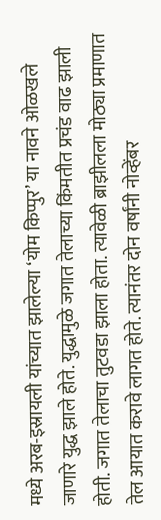मध्ये अरब-इस्रायली यांच्यात झालेल्या ‘योम किप्पुर’ या नावने ओळखले जाणारे युद्ध झाले होते. युद्धामुळे जगात तेलाच्या किंमतीत प्रचंड वाढ झाली होती. जगात तेलाचा तुटवडा झाला होता. त्यावेळी ब्राझीलला मोठ्या प्रमाणात तेल आयात करावे लागत होते. त्यानंतर दोन वर्षांनी नोव्हेंबर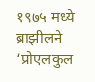१९७५ मध्ये ब्राझीलने ‘प्रोएलकुल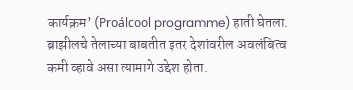कार्यक्रम’ (Proálcool programme) हाती घेतला. ब्राझीलचे तेलाच्या बाबतीत इतर देशांवरील अवलंबित्व कमी व्हावे असा त्यामागे उद्देश होता.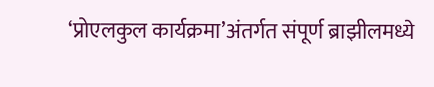‘प्रोएलकुल कार्यक्रमा’अंतर्गत संपूर्ण ब्राझीलमध्ये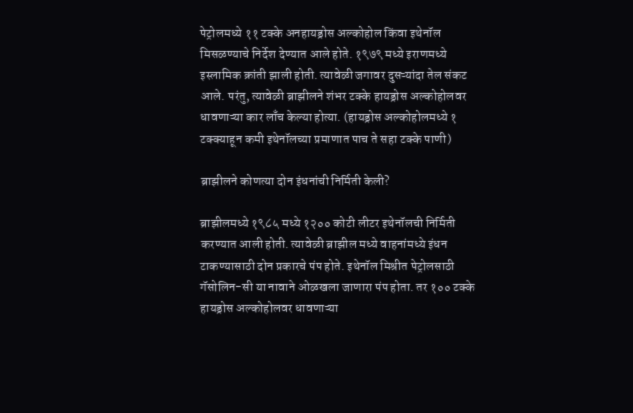पेट्रोलमध्ये ११ टक्के अनहायड्रोस अल्कोहोल किंवा इथेनॉल मिसळण्याचे निर्देश देण्यात आले होते. १९७९ मध्ये इराणमध्ये इस्लामिक क्रांती झाली होती. त्यावेळी जगावर दुसऱ्यांदा तेल संकट आले. परंतु, त्यावेळी ब्राझीलने शंभर टक्के हायड्रोस अल्कोहोलवर धावणाऱ्या कार लाँच केल्या होत्या. (हायड्रोस अल्कोहोलमध्ये १ टक्क्याहून कमी इथेनॉलच्या प्रमाणात पाच ते सहा टक्के पाणी)

ब्राझीलने कोणत्या दोन इंधनांची निर्मिती केली?

ब्राझीलमध्ये १९८५ मध्ये १२०० कोटी लीटर इथेनॉलची निर्मिती करण्यात आली होती. त्यावेळी ब्राझील मध्ये वाहनांमध्ये इंधन टाकण्यासाठी दोन प्रकारचे पंप होते. इथेनॉल मिश्रीत पेट्रोलसाठी गॅसोलिन-सी या नावाने ओळखला जाणारा पंप होता. तर १०० टक्के हायड्रोस अल्कोहोलवर धावणाऱ्या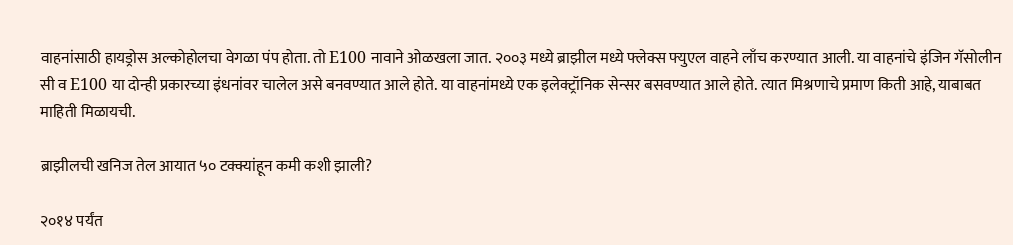वाहनांसाठी हायड्रोस अल्कोहोलचा वेगळा पंप होता. तो E100 नावाने ओळखला जात. २००३ मध्ये ब्राझील मध्ये फ्लेक्स फ्युएल वाहने लाँच करण्यात आली. या वाहनांचे इंजिन गॅसोलीन सी व E100 या दोन्ही प्रकारच्या इंधनांवर चालेल असे बनवण्यात आले होते. या वाहनांमध्ये एक इलेक्ट्रॉनिक सेन्सर बसवण्यात आले होते. त्यात मिश्रणाचे प्रमाण किती आहे, याबाबत माहिती मिळायची.

ब्राझीलची खनिज तेल आयात ५० टक्क्यांहून कमी कशी झाली?

२०१४ पर्यंत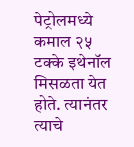पेट्रोलमध्ये कमाल २५ टक्के इथेनॉल मिसळता येत होते. त्यानंतर त्याचे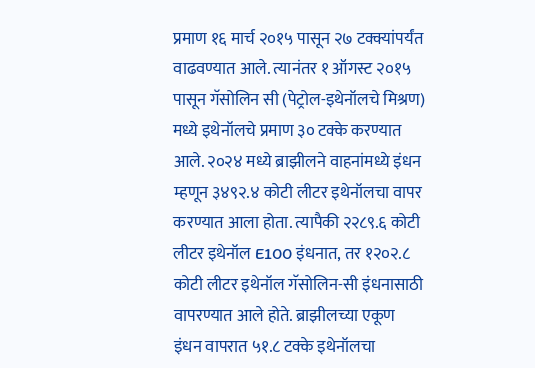प्रमाण १६ मार्च २०१५ पासून २७ टक्क्यांपर्यंत वाढवण्यात आले. त्यानंतर १ ऑगस्ट २०१५ पासून गॅसोलिन सी (पेट्रोल-इथेनॉलचे मिश्रण) मध्ये इथेनॉलचे प्रमाण ३० टक्के करण्यात आले. २०२४ मध्ये ब्राझीलने वाहनांमध्ये इंधन म्हणून ३४९२.४ कोटी लीटर इथेनॉलचा वापर करण्यात आला होता. त्यापैकी २२८९.६ कोटी लीटर इथेनॉल E100 इंधनात, तर १२०२.८ कोटी लीटर इथेनॉल गॅसोलिन-सी इंधनासाठी वापरण्यात आले होते. ब्राझीलच्या एकूण इंधन वापरात ५१.८ टक्के इथेनॉलचा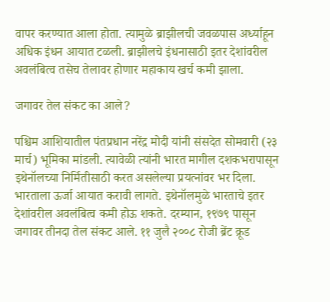वापर करण्यात आला होता. त्यामुळे ब्राझीलची जवळपास अर्ध्याहून अधिक इंधन आयात टळली. ब्राझीलचे इंधनासाठी इतर देशांवरील अवलंबित्व तसेच तेलावर होणार महाकाय खर्च कमी झाला.

जगावर तेल संकट का आले?

पश्चिम आशियातील पंतप्रधान नरेंद्र मोदी यांनी संसदेत सोमवारी (२३ मार्च) भूमिका मांडली. त्यावेळी त्यांनी भारत मागील दशकभरापासून इथेनॉलच्या निर्मितीसाठी करत असलेल्या प्रयत्नांवर भर दिला. भारताला ऊर्जा आयात करावी लागते. इथेनॉलमुळे भारताचे इतर देशांवरील अवलंबित्व कमी होऊ शकते. दरम्यान, १९७९ पासून जगावर तीनदा तेल संकट आले. ११ जुलै २००८ रोजी ब्रेंट क्रूड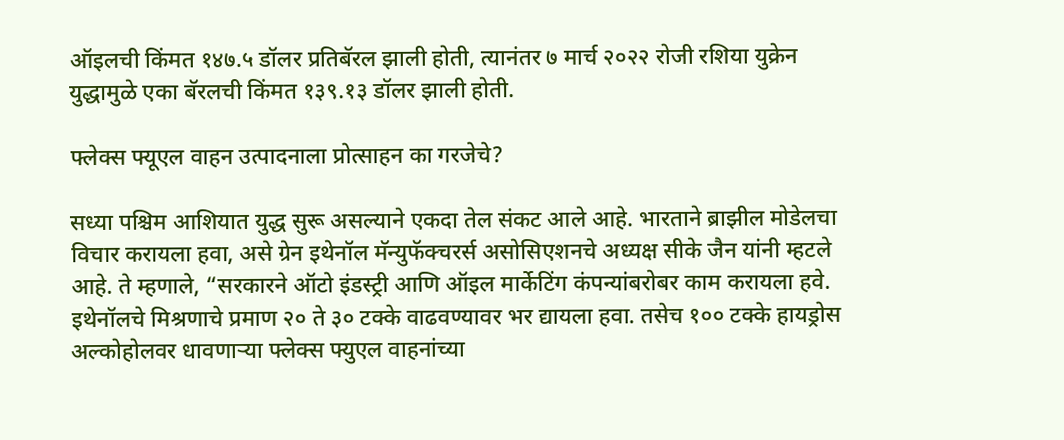ऑइलची किंमत १४७.५ डॉलर प्रतिबॅरल झाली होती, त्यानंतर ७ मार्च २०२२ रोजी रशिया युक्रेन युद्धामुळे एका बॅरलची किंमत १३९.१३ डॉलर झाली होती.

फ्लेक्स फ्यूएल वाहन उत्पादनाला प्रोत्साहन का गरजेचे?

सध्या पश्चिम आशियात युद्ध सुरू असल्याने एकदा तेल संकट आले आहे. भारताने ब्राझील मोडेलचा विचार करायला हवा, असे ग्रेन इथेनॉल मॅन्युफॅक्चरर्स असोसिएशनचे अध्यक्ष सीके जैन यांनी म्हटले आहे. ते म्हणाले, “सरकारने ऑटो इंडस्ट्री आणि ऑइल मार्केटिंग कंपन्यांबरोबर काम करायला हवे. इथेनॉलचे मिश्रणाचे प्रमाण २० ते ३० टक्के वाढवण्यावर भर द्यायला हवा. तसेच १०० टक्के हायड्रोस अल्कोहोलवर धावणाऱ्या फ्लेक्स फ्युएल वाहनांच्या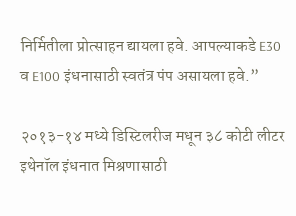निर्मितीला प्रोत्साहन द्यायला हवे. आपल्याकडे E30 व E100 इंधनासाठी स्वतंत्र पंप असायला हवे.”

२०१३-१४ मध्ये डिस्टिलरीज मधून ३८ कोटी लीटर इथेनॉल इंधनात मिश्रणासाठी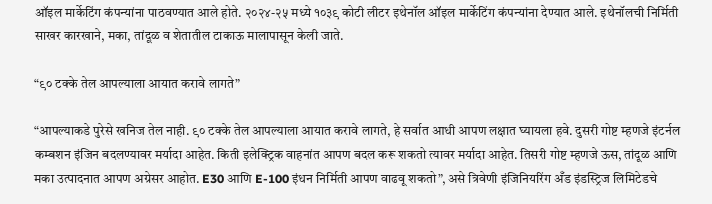ऑइल मार्केटिंग कंपन्यांना पाठवण्यात आले होते. २०२४-२५ मध्ये १०३९ कोटी लीटर इथेनॉल ऑइल मार्केटिंग कंपन्यांना देण्यात आले. इथेनॉलची निर्मिती साखर कारखाने, मका, तांदूळ व शेतातील टाकाऊ मालापासून केली जाते.

“९० टक्के तेल आपल्याला आयात करावे लागते”

“आपल्याकडे पुरेसे खनिज तेल नाही. ९० टक्के तेल आपल्याला आयात करावे लागते, हे सर्वात आधी आपण लक्षात घ्यायला हवे. दुसरी गोष्ट म्हणजे इंटर्नल कम्बशन इंजिन बदलण्यावर मर्यादा आहेत. किती इलेक्ट्रिक वाहनांत आपण बदल करू शकतो त्यावर मर्यादा आहेत. तिसरी गोष्ट म्हणजे ऊस, तांदूळ आणि मका उत्पादनात आपण अग्रेसर आहोत. E30 आणि E-100 इंधन निर्मिती आपण वाढवू शकतो”, असे त्रिवेणी इंजिनियरिंग अँड इंडस्ट्रिज लिमिटेडचे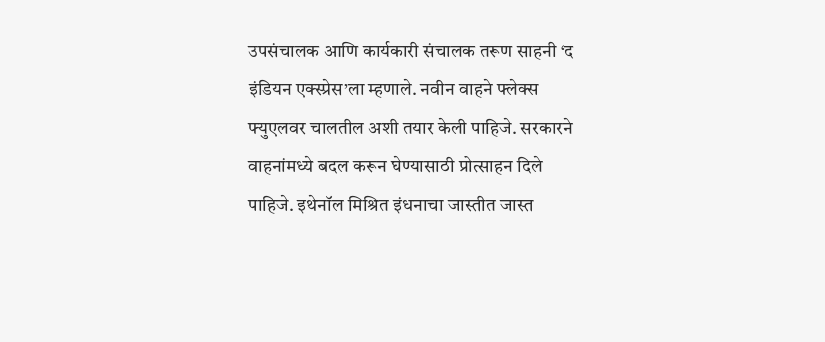उपसंचालक आणि कार्यकारी संचालक तरूण साहनी ‘द इंडियन एक्स्प्रेस’ला म्हणाले. नवीन वाहने फ्लेक्स फ्युएलवर चालतील अशी तयार केली पाहिजे. सरकारने वाहनांमध्ये बदल करून घेण्यासाठी प्रोत्साहन दिले पाहिजे. इथेनॉल मिश्रित इंधनाचा जास्तीत जास्त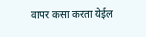वापर कसा करता येईल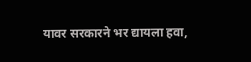यावर सरकारने भर द्यायला हवा,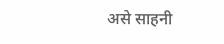असे साहनी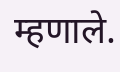म्हणाले.